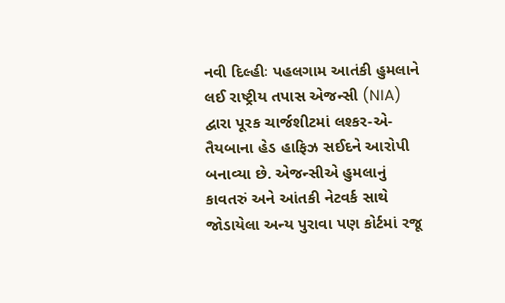નવી દિલ્હીઃ પહલગામ આતંકી હુમલાને લઈ રાષ્ટ્રીય તપાસ એજન્સી (NIA) દ્વારા પૂરક ચાર્જશીટમાં લશ્કર-એ-તૈયબાના હેડ હાફિઝ સઈદને આરોપી બનાવ્યા છે. એજન્સીએ હુમલાનું કાવતરું અને આંતકી નેટવર્ક સાથે જોડાયેલા અન્ય પુરાવા પણ કોર્ટમાં રજૂ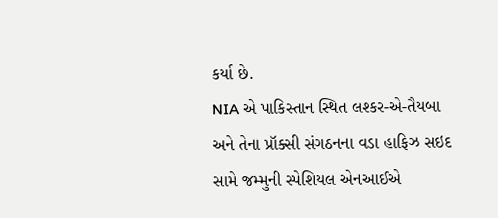કર્યા છે.
NIA એ પાકિસ્તાન સ્થિત લશ્કર-એ-તૈયબા અને તેના પ્રૉક્સી સંગઠનના વડા હાફિઝ સઇદ સામે જમ્મુની સ્પેશિયલ એનઆઈએ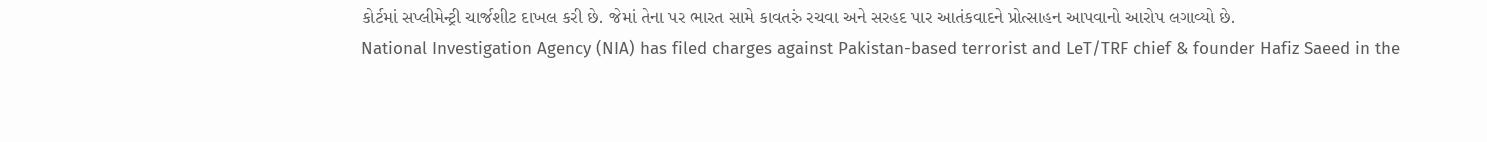કોર્ટમાં સપ્લીમેન્ટ્રી ચાર્જશીટ દાખલ કરી છે. જેમાં તેના પર ભારત સામે કાવતરું રચવા અને સરહદ પાર આતંકવાદને પ્રોત્સાહન આપવાનો આરોપ લગાવ્યો છે.
National Investigation Agency (NIA) has filed charges against Pakistan-based terrorist and LeT/TRF chief & founder Hafiz Saeed in the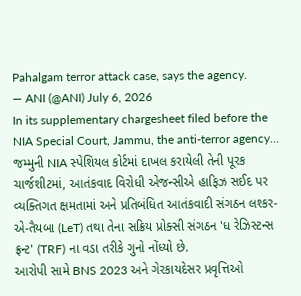Pahalgam terror attack case, says the agency.
— ANI (@ANI) July 6, 2026
In its supplementary chargesheet filed before the NIA Special Court, Jammu, the anti-terror agency…
જમ્મુની NIA સ્પેશિયલ કોર્ટમાં દાખલ કરાયેલી તેની પૂરક ચાર્જશીટમાં, આતંકવાદ વિરોધી એજન્સીએ હાફિઝ સઈદ પર વ્યક્તિગત ક્ષમતામાં અને પ્રતિબંધિત આતંકવાદી સંગઠન લશ્કર-એ-તૈયબા (LeT) તથા તેના સક્રિય પ્રોક્સી સંગઠન 'ધ રેઝિસ્ટન્સ ફ્રન્ટ' (TRF) ના વડા તરીકે ગુનો નોંધ્યો છે.
આરોપી સામે BNS 2023 અને ગેરકાયદેસર પ્રવૃત્તિઓ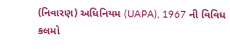(નિવારણ) અધિનિયમ (UAPA), 1967 ની વિવિધ કલમો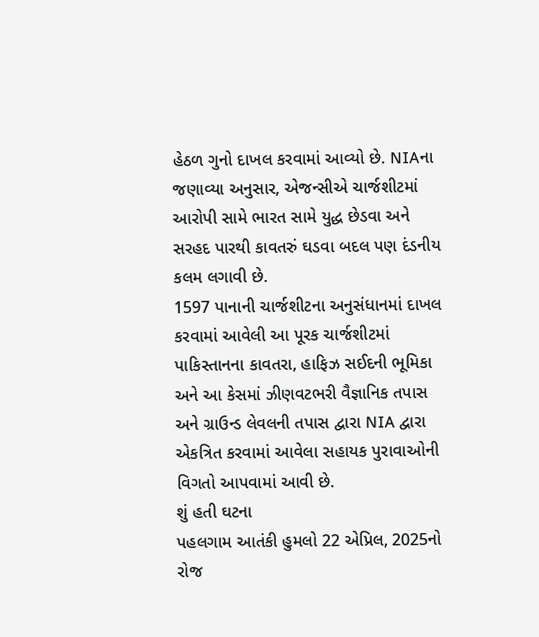હેઠળ ગુનો દાખલ કરવામાં આવ્યો છે. NIAના જણાવ્યા અનુસાર, એજન્સીએ ચાર્જશીટમાં આરોપી સામે ભારત સામે યુદ્ધ છેડવા અને સરહદ પારથી કાવતરું ઘડવા બદલ પણ દંડનીય કલમ લગાવી છે.
1597 પાનાની ચાર્જશીટના અનુસંધાનમાં દાખલ કરવામાં આવેલી આ પૂરક ચાર્જશીટમાં પાકિસ્તાનના કાવતરા, હાફિઝ સઈદની ભૂમિકા અને આ કેસમાં ઝીણવટભરી વૈજ્ઞાનિક તપાસ અને ગ્રાઉન્ડ લેવલની તપાસ દ્વારા NIA દ્વારા એકત્રિત કરવામાં આવેલા સહાયક પુરાવાઓની વિગતો આપવામાં આવી છે.
શું હતી ઘટના
પહલગામ આતંકી હુમલો 22 એપ્રિલ, 2025નો રોજ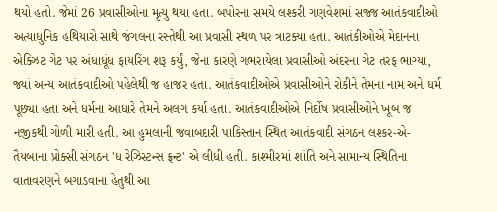થયો હતો. જેમાં 26 પ્રવાસીઓના મૃત્યુ થયા હતા. બપોરના સમયે લશ્કરી ગણવેશમાં સજ્જ આતંકવાદીઓ અત્યાધુનિક હથિયારો સાથે જંગલના રસ્તેથી આ પ્રવાસી સ્થળ પર ત્રાટક્યા હતા. આતંકીઓએ મેદાનના એક્ઝિટ ગેટ પર અંધાધૂંધ ફાયરિંગ શરૂ કર્યું, જેના કારણે ગભરાયેલા પ્રવાસીઓ અંદરના ગેટ તરફ ભાગ્યા, જ્યાં અન્ય આતંકવાદીઓ પહેલેથી જ હાજર હતા. આતંકવાદીઓએ પ્રવાસીઓને રોકીને તેમના નામ અને ધર્મ પૂછ્યા હતા અને ધર્મના આધારે તેમને અલગ કર્યા હતા. આતંકવાદીઓએ નિર્દોષ પ્રવાસીઓને ખૂબ જ નજીકથી ગોળી મારી હતી. આ હુમલાની જવાબદારી પાકિસ્તાન સ્થિત આતંકવાદી સંગઠન લશ્કર-એ-તૈયબાના પ્રોક્સી સંગઠન 'ધ રેઝિસ્ટન્સ ફ્રન્ટ' એ લીધી હતી. કાશ્મીરમાં શાંતિ અને સામાન્ય સ્થિતિના વાતાવરણને બગાડવાના હેતુથી આ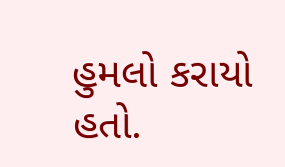હુમલો કરાયો હતો.